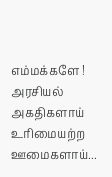எம்மக்களே !
அரசியல்
அகதிகளாய்
உரிமையற்ற
ஊமைகளாய்...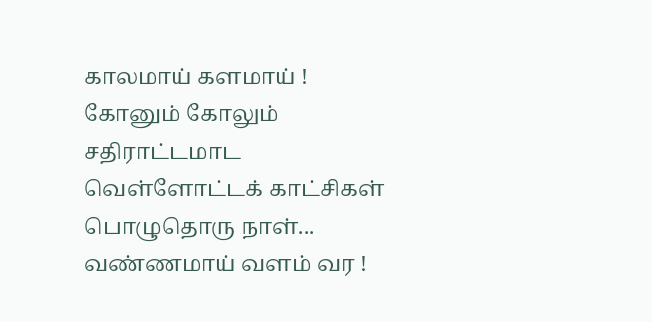காலமாய் களமாய் !
கோனும் கோலும்
சதிராட்டமாட
வெள்ளோட்டக் காட்சிகள்
பொழுதொரு நாள்...
வண்ணமாய் வளம் வர !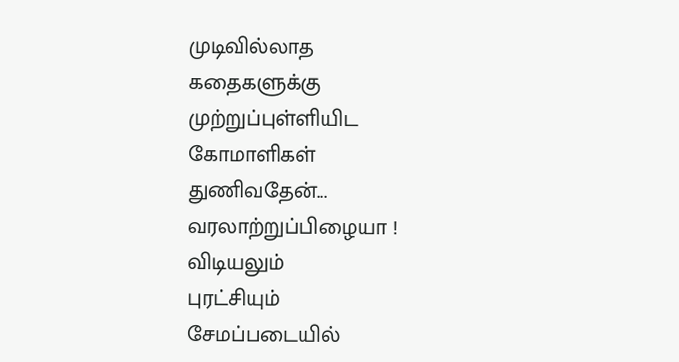முடிவில்லாத
கதைகளுக்கு
முற்றுப்புள்ளியிட
கோமாளிகள்
துணிவதேன்...
வரலாற்றுப்பிழையா !
விடியலும்
புரட்சியும்
சேமப்படையில்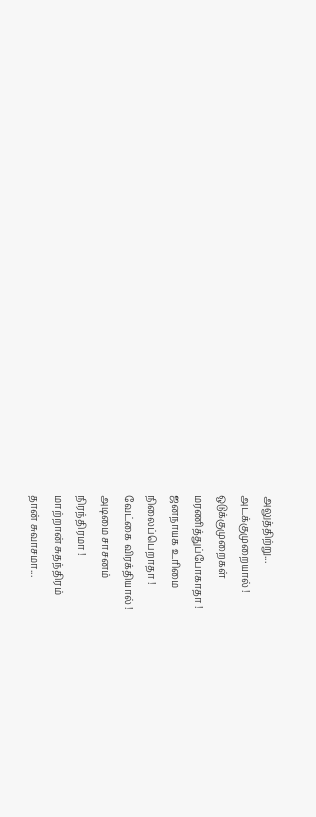அலுத்திற்று...
அடக்குமுறையால் !
ஒடுக்குமுறைகள்
மரணித்துப்போகாதா !
ஜனநாயக உரிமை
நிலைப்பெறாதா !
வேட்கை விரக்தியால் !
அடிமை சாசனம்
நிரந்திரமா !
மாற்றான் சுதந்திரம்
தான் சுவாசமா...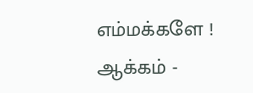எம்மக்களே !
ஆக்கம் -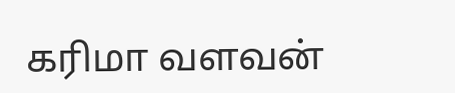கரிமா வளவன்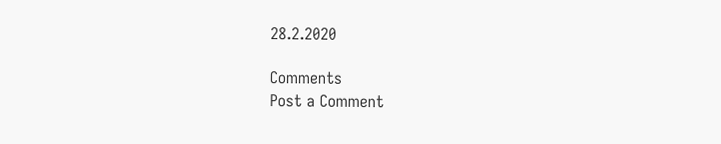28.2.2020

Comments
Post a Comment